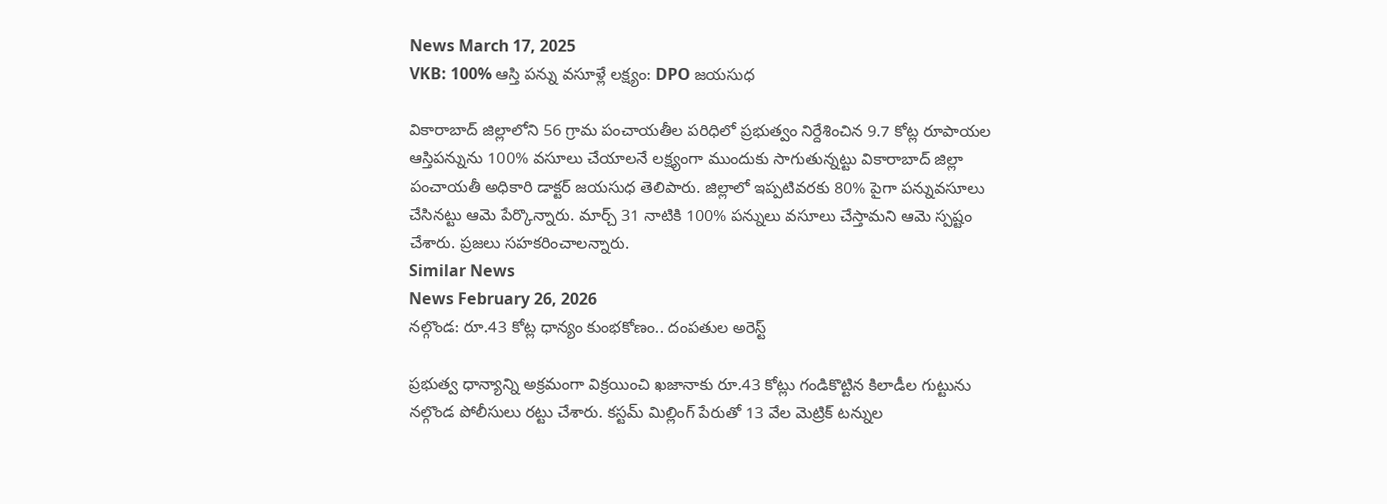News March 17, 2025
VKB: 100% ఆస్తి పన్ను వసూళ్లే లక్ష్యం: DPO జయసుధ

వికారాబాద్ జిల్లాలోని 56 గ్రామ పంచాయతీల పరిధిలో ప్రభుత్వం నిర్దేశించిన 9.7 కోట్ల రూపాయల ఆస్తిపన్నును 100% వసూలు చేయాలనే లక్ష్యంగా ముందుకు సాగుతున్నట్టు వికారాబాద్ జిల్లా పంచాయతీ అధికారి డాక్టర్ జయసుధ తెలిపారు. జిల్లాలో ఇప్పటివరకు 80% పైగా పన్నువసూలు చేసినట్టు ఆమె పేర్కొన్నారు. మార్చ్ 31 నాటికి 100% పన్నులు వసూలు చేస్తామని ఆమె స్పష్టం చేశారు. ప్రజలు సహకరించాలన్నారు.
Similar News
News February 26, 2026
నల్గొండ: రూ.43 కోట్ల ధాన్యం కుంభకోణం.. దంపతుల అరెస్ట్

ప్రభుత్వ ధాన్యాన్ని అక్రమంగా విక్రయించి ఖజానాకు రూ.43 కోట్లు గండికొట్టిన కిలాడీల గుట్టును నల్గొండ పోలీసులు రట్టు చేశారు. కస్టమ్ మిల్లింగ్ పేరుతో 13 వేల మెట్రిక్ టన్నుల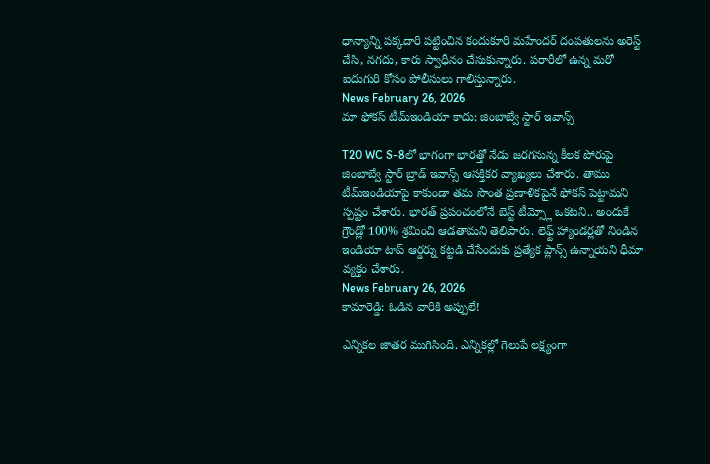ధాన్యాన్ని పక్కదారి పట్టించిన కందుకూరి మహేందర్ దంపతులను అరెస్ట్ చేసి, నగదు, కారు స్వాధీనం చేసుకున్నారు. పరారీలో ఉన్న మరో ఐదుగురి కోసం పోలీసులు గాలిస్తున్నారు.
News February 26, 2026
మా ఫోకస్ టీమ్ఇండియా కాదు: జింబాబ్వే స్టార్ ఇవాన్స్

T20 WC S-8లో భాగంగా భారత్తో నేడు జరగనున్న కీలక పోరుపై జింబాబ్వే స్టార్ బ్రాడ్ ఇవాన్స్ ఆసక్తికర వ్యాఖ్యలు చేశారు. తాము టీమ్ఇండియాపై కాకుండా తమ సొంత ప్రణాళికపైనే ఫోకస్ పెట్టామని స్పష్టం చేశారు. భారత్ ప్రపంచంలోనే బెస్ట్ టీమ్స్లో ఒకటని.. అందుకే గ్రౌండ్లో 100% శ్రమించి ఆడతామని తెలిపారు. లెఫ్ట్ హ్యాండర్లతో నిండిన ఇండియా టాప్ ఆర్డర్ను కట్టడి చేసేందుకు ప్రత్యేక ప్లాన్స్ ఉన్నాయని ధీమా వ్యక్తం చేశారు.
News February 26, 2026
కామారెడ్డి: ఓడిన వారికి అప్పులే!

ఎన్నికల జాతర ముగిసింది. ఎన్నికల్లో గెలుపే లక్ష్యంగా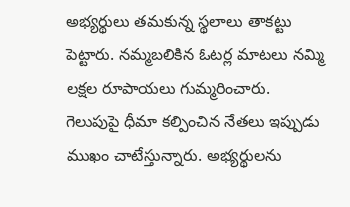అభ్యర్థులు తమకున్న స్థలాలు తాకట్టు పెట్టారు. నమ్మబలికిన ఓటర్ల మాటలు నమ్మి లక్షల రూపాయలు గుమ్మరించారు. గెలుపుపై ధీమా కల్పించిన నేతలు ఇప్పుడు ముఖం చాటేస్తున్నారు. అభ్యర్థులను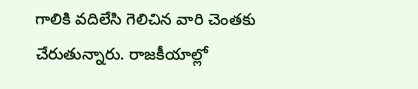గాలికి వదిలేసి గెలిచిన వారి చెంతకు చేరుతున్నారు. రాజకీయాల్లో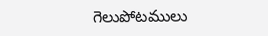గెలుపోటములు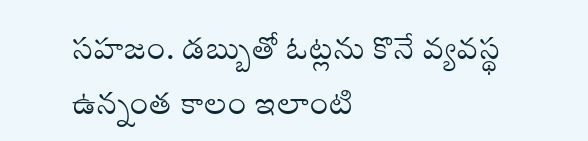సహజం. డబ్బుతో ఓట్లను కొనే వ్యవస్థ ఉన్నంత కాలం ఇలాంటి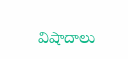విషాదాలు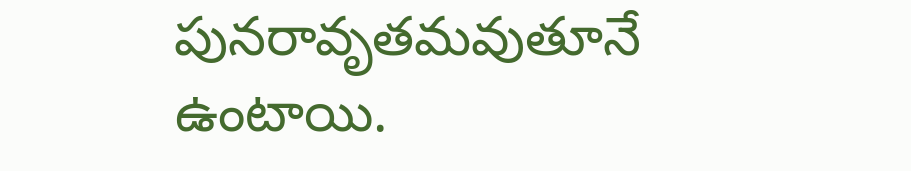పునరావృతమవుతూనే ఉంటాయి.